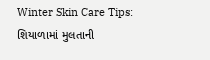Winter Skin Care Tips: શિયાળામાં મુલતાની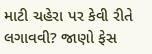માટી ચહેરા પર કેવી રીતે લગાવવી? જાણો ફેસ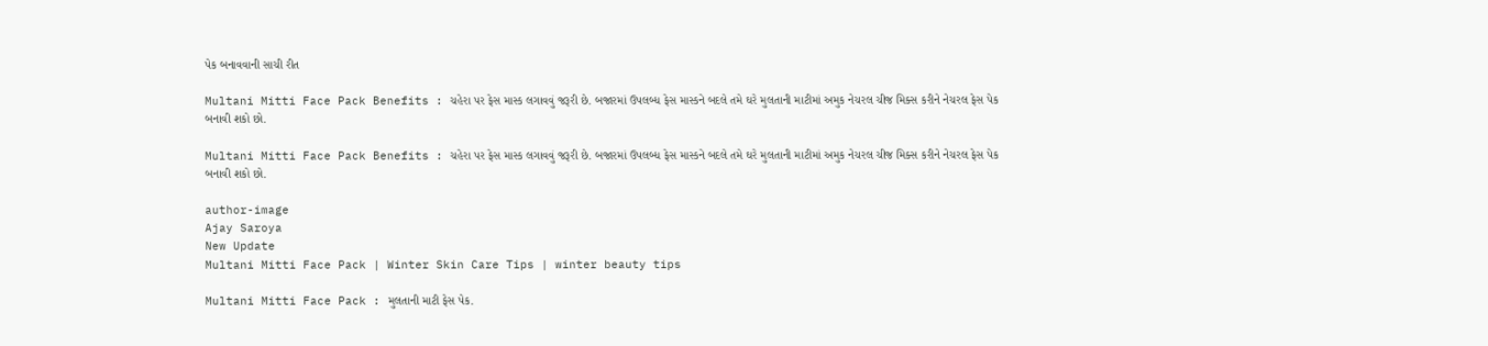પેક બનાવવાની સાચી રીત

Multani Mitti Face Pack Benefits : ચહેરા પર ફેસ માસ્ક લગાવવું જરૂરી છે. બજારમાં ઉપલબ્ધ ફેસ માસ્કને બદલે તમે ઘરે મુલતાની માટીમાં અમુક નેચરલ ચીજ મિક્સ કરીને નેચરલ ફેસ પેક બનાવી શકો છો.

Multani Mitti Face Pack Benefits : ચહેરા પર ફેસ માસ્ક લગાવવું જરૂરી છે. બજારમાં ઉપલબ્ધ ફેસ માસ્કને બદલે તમે ઘરે મુલતાની માટીમાં અમુક નેચરલ ચીજ મિક્સ કરીને નેચરલ ફેસ પેક બનાવી શકો છો.

author-image
Ajay Saroya
New Update
Multani Mitti Face Pack | Winter Skin Care Tips | winter beauty tips

Multani Mitti Face Pack : મુલતાની માટી ફેસ પેક.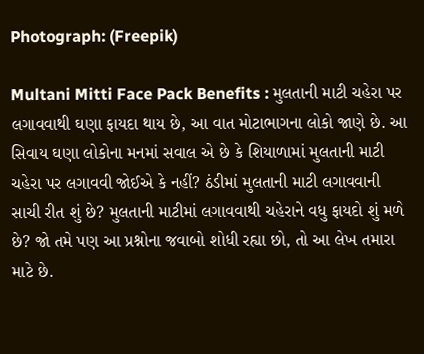Photograph: (Freepik)

Multani Mitti Face Pack Benefits : મુલતાની માટી ચહેરા પર લગાવવાથી ઘણા ફાયદા થાય છે, આ વાત મોટાભાગના લોકો જાણે છે. આ સિવાય ઘણા લોકોના મનમાં સવાલ એ છે કે શિયાળામાં મુલતાની માટી ચહેરા પર લગાવવી જોઈએ કે નહીં? ઠંડીમાં મુલતાની માટી લગાવવાની સાચી રીત શું છે? મુલતાની માટીમાં લગાવવાથી ચહેરાને વધુ ફાયદો શું મળે છે? જો તમે પણ આ પ્રશ્નોના જવાબો શોધી રહ્યા છો, તો આ લેખ તમારા માટે છે.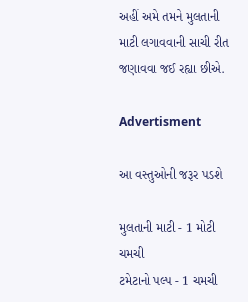અહીં અમે તમને મુલતાની માટી લગાવવાની સાચી રીત જણાવવા જઈ રહ્યા છીએ.

Advertisment

આ વસ્તુઓની જરૂર પડશે

મુલતાની માટી - 1 મોટી ચમચી
ટમેટાનો પલ્પ - 1 ચમચી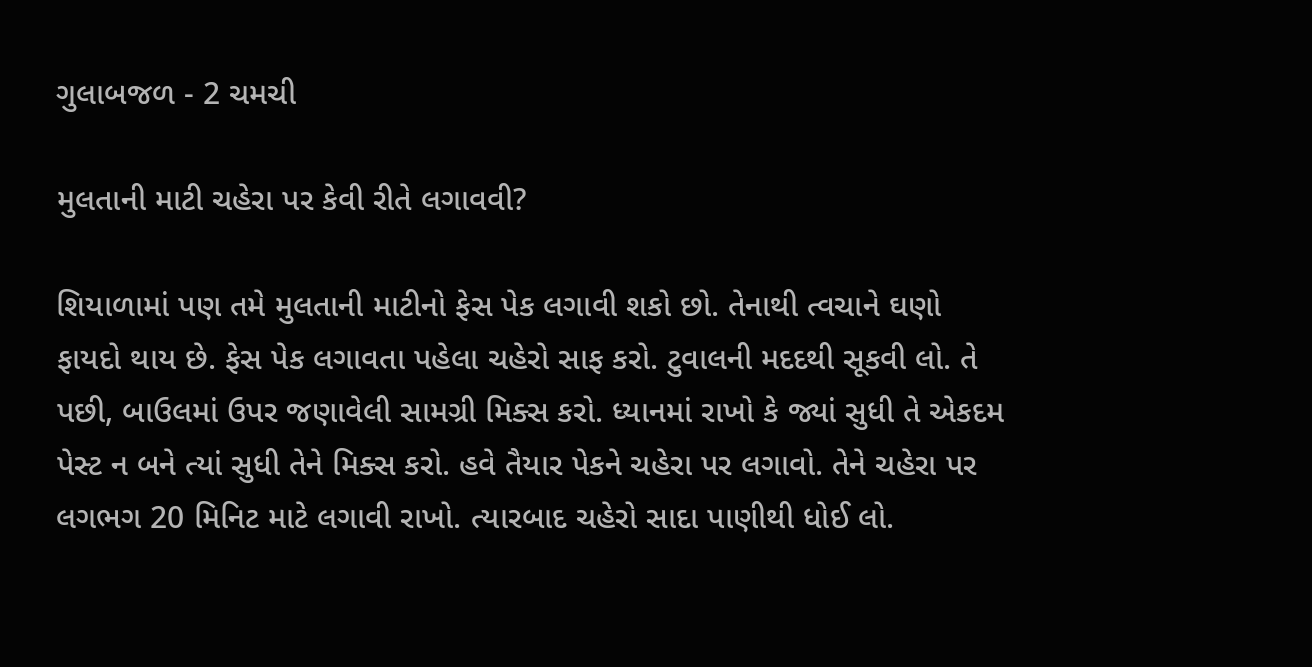ગુલાબજળ - 2 ચમચી

મુલતાની માટી ચહેરા પર કેવી રીતે લગાવવી?

શિયાળામાં પણ તમે મુલતાની માટીનો ફેસ પેક લગાવી શકો છો. તેનાથી ત્વચાને ઘણો ફાયદો થાય છે. ફેસ પેક લગાવતા પહેલા ચહેરો સાફ કરો. ટુવાલની મદદથી સૂકવી લો. તે પછી, બાઉલમાં ઉપર જણાવેલી સામગ્રી મિક્સ કરો. ધ્યાનમાં રાખો કે જ્યાં સુધી તે એકદમ પેસ્ટ ન બને ત્યાં સુધી તેને મિક્સ કરો. હવે તૈયાર પેકને ચહેરા પર લગાવો. તેને ચહેરા પર લગભગ 20 મિનિટ માટે લગાવી રાખો. ત્યારબાદ ચહેરો સાદા પાણીથી ધોઈ લો.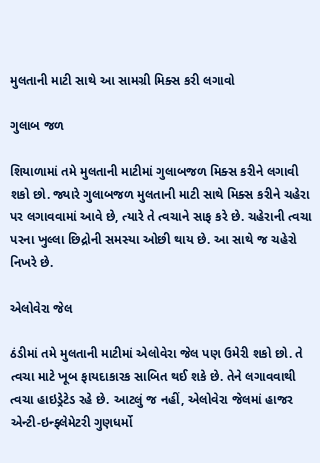મુલતાની માટી સાથે આ સામગ્રી મિક્સ કરી લગાવો

ગુલાબ જળ

શિયાળામાં તમે મુલતાની માટીમાં ગુલાબજળ મિક્સ કરીને લગાવી શકો છો. જ્યારે ગુલાબજળ મુલતાની માટી સાથે મિક્સ કરીને ચહેરા પર લગાવવામાં આવે છે, ત્યારે તે ત્વચાને સાફ કરે છે. ચહેરાની ત્વચા પરના ખુલ્લા છિદ્રોની સમસ્યા ઓછી થાય છે. આ સાથે જ ચહેરો નિખરે છે.

એલોવેરા જેલ

ઠંડીમાં તમે મુલતાની માટીમાં એલોવેરા જેલ પણ ઉમેરી શકો છો. તે ત્વચા માટે ખૂબ ફાયદાકારક સાબિત થઈ શકે છે. તેને લગાવવાથી ત્વચા હાઇડ્રેટેડ રહે છે. આટલું જ નહીં, એલોવેરા જેલમાં હાજર એન્ટી-ઇન્ફ્લેમેટરી ગુણધર્મો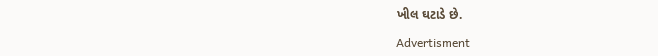ખીલ ઘટાડે છે.

Advertisment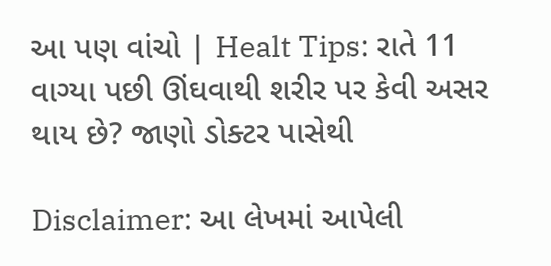આ પણ વાંચો | Healt Tips: રાતે 11 વાગ્યા પછી ઊંઘવાથી શરીર પર કેવી અસર થાય છે? જાણો ડોક્ટર પાસેથી

Disclaimer: આ લેખમાં આપેલી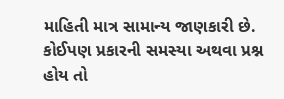માહિતી માત્ર સામાન્ય જાણકારી છે. કોઈપણ પ્રકારની સમસ્યા અથવા પ્રશ્ન હોય તો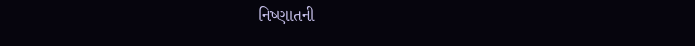નિષ્ણાતની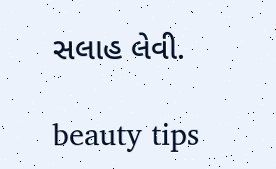સલાહ લેવી.

beauty tips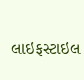લાઇફસ્ટાઇલ